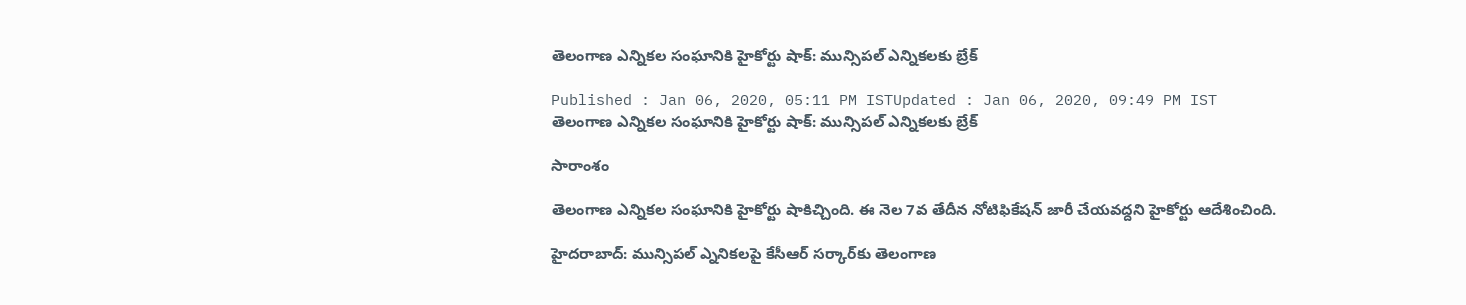తెలంగాణ ఎన్నికల సంఘానికి హైకోర్టు షాక్: మున్సిపల్ ఎన్నికలకు బ్రేక్

Published : Jan 06, 2020, 05:11 PM ISTUpdated : Jan 06, 2020, 09:49 PM IST
తెలంగాణ ఎన్నికల సంఘానికి హైకోర్టు షాక్: మున్సిపల్ ఎన్నికలకు బ్రేక్

సారాంశం

తెలంగాణ ఎన్నికల సంఘానికి హైకోర్టు షాకిచ్చింది. ఈ నెల 7వ తేదీన నోటిఫికేషన్ జారీ చేయవద్దని హైకోర్టు ఆదేశించింది.

హైదరాబాద్: మున్సిపల్ ఎ్ననికలపై కేసీఆర్ సర్కార్‌కు తెలంగాణ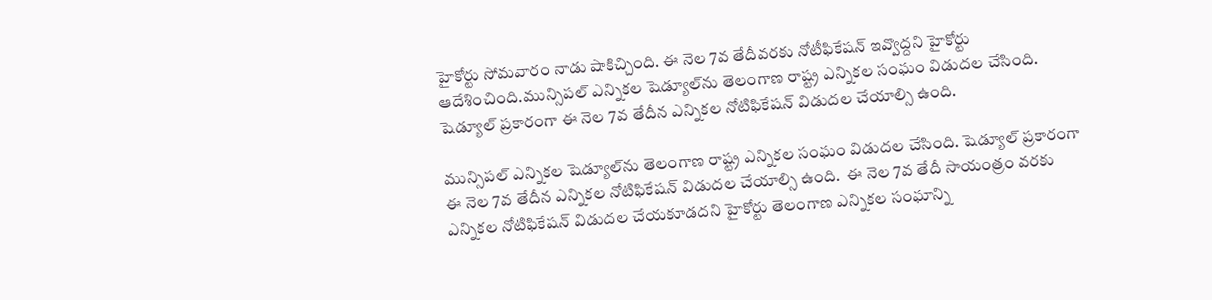హైకోర్టు సోమవారం నాడు షాకిచ్చింది. ఈ నెల 7వ తేదీవరకు నోటీఫికేషన్ ఇవ్వొద్దని హైకోర్టు ఆదేశించింది.మున్సిపల్ ఎన్నికల షెడ్యూల్‌ను తెలంగాణ రాష్ట్ర ఎన్నికల సంఘం విడుదల చేసింది. షెడ్యూల్ ప్రకారంగా ఈ నెల 7వ తేదీన ఎన్నికల నోటిఫికేషన్ విడుదల చేయాల్సి ఉంది.

మున్సిపల్ ఎన్నికల షెడ్యూల్‌ను తెలంగాణ రాష్ట్ర ఎన్నికల సంఘం విడుదల చేసింది. షెడ్యూల్ ప్రకారంగా ఈ నెల 7వ తేదీన ఎన్నికల నోటిఫికేషన్ విడుదల చేయాల్సి ఉంది.  ఈ నెల 7వ తేదీ సాయంత్రం వరకు ఎన్నికల నోటిఫికేషన్ విడుదల చేయకూడదని హైకోర్టు తెలంగాణ ఎన్నికల సంఘాన్ని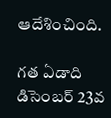ఆదేశించింది.

గత ఏడాది డిసెంబర్ 23వ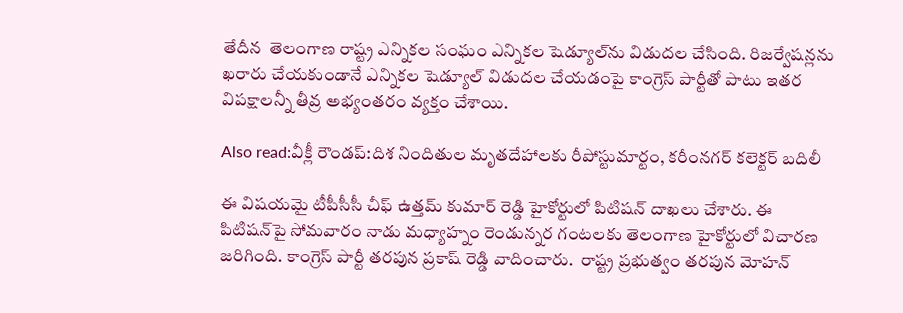తేదీన  తెలంగాణ రాష్ట్ర ఎన్నికల సంఘం ఎన్నికల షెడ్యూల్‌ను విడుదల చేసింది. రిజర్వేషన్లను ఖరారు చేయకుండానే ఎన్నికల షెడ్యూల్ విడుదల చేయడంపై కాంగ్రెస్ పార్టీతో పాటు ఇతర విపక్షాలన్నీ తీవ్ర అభ్యంతరం వ్యక్తం చేశాయి.

Also read:వీక్లీ రౌండప్:దిశ నిందితుల మృతదేహాలకు రీపోస్టుమార్టం, కరీంనగర్ కలెక్టర్‌ బదిలీ

ఈ విషయమై టీపీసీసీ చీఫ్ ఉత్తమ్ కుమార్ రెడ్డి హైకోర్టులో పిటిషన్ దాఖలు చేశారు. ఈ పిటిషన్‌పై సోమవారం నాడు మధ్యాహ్నం రెండున్నర గంటలకు తెలంగాణ హైకోర్టులో విచారణ జరిగింది. కాంగ్రెస్ పార్టీ తరపున ప్రకాష్ రెడ్డి వాదించారు.  రాష్ట్ర ప్రభుత్వం తరపున మోహన్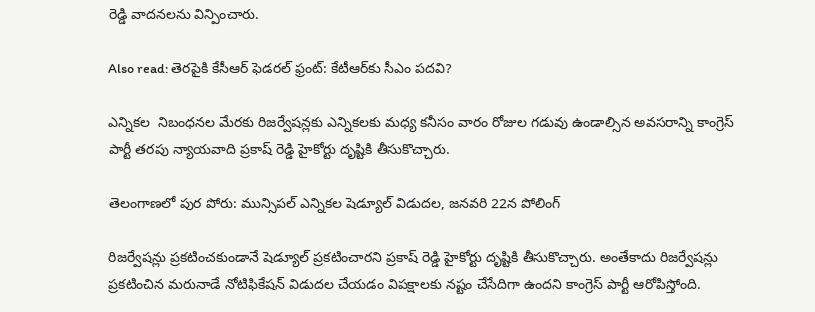రెడ్డి వాదనలను విన్పించారు.

Also read: తెరపైకి కేసీఆర్ ఫెడరల్ ఫ్రంట్: కేటీఆర్‌కు సీఎం పదవి?

ఎన్నికల  నిబంధనల మేరకు రిజర్వేషన్లకు ఎన్నికలకు మధ్య కనీసం వారం రోజుల గడువు ఉండాల్సిన అవసరాన్ని కాంగ్రెస్ పార్టీ తరపు న్యాయవాది ప్రకాష్ రెడ్డి హైకోర్టు దృష్టికి తీసుకొచ్చారు.

తెలంగాణలో పుర పోరు: మున్సిపల్ ఎన్నికల షెడ్యూల్ విడుదల, జనవరి 22న పోలింగ్

రిజర్వేషన్లు ప్రకటించకుండానే షెడ్యూల్ ప్రకటించారని ప్రకాష్ రెడ్డి హైకోర్టు దృష్టికి తీసుకొచ్చారు. అంతేకాదు రిజర్వేషన్లు ప్రకటించిన మరునాడే నోటిఫికేషన్ విడుదల చేయడం విపక్షాలకు నష్టం చేసేదిగా ఉందని కాంగ్రెస్ పార్టీ ఆరోపిస్తోంది.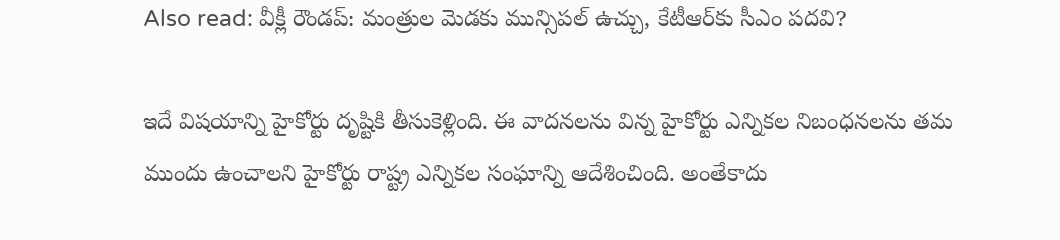Also read: వీక్లీ రౌండప్: మంత్రుల మెడకు మున్సిపల్ ఉచ్చు, కేటీఆర్‌కు సీఎం పదవి?

ఇదే విషయాన్ని హైకోర్టు దృష్టికి తీసుకెళ్లింది. ఈ వాదనలను విన్న హైకోర్టు ఎన్నికల నిబంధనలను తమ ముందు ఉంచాలని హైకోర్టు రాష్ట్ర ఎన్నికల సంఘాన్ని ఆదేశించింది. అంతేకాదు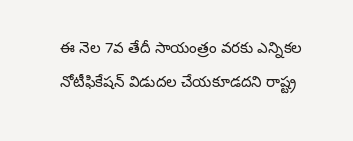ఈ నెల 7వ తేదీ సాయంత్రం వరకు ఎన్నికల నోటీఫికేషన్ విడుదల చేయకూడదని రాష్ట్ర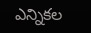ఎన్నికల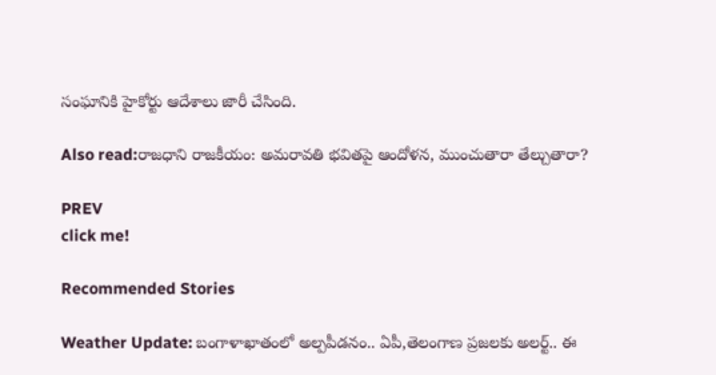సంఘానికి హైకోర్టు ఆదేశాలు జారీ చేసింది.

Also read:రాజధాని రాజకీయం: అమరావతి భవితపై ఆందోళన, ముంచుతారా తేల్చుతారా?

PREV
click me!

Recommended Stories

Weather Update: బంగాళాఖాతంలో అల్పపీడనం.. ఏపీ,తెలంగాణ ప్రజలకు అలర్ట్.. ఈ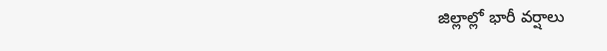జిల్లాల్లో భారీ వర్షాలు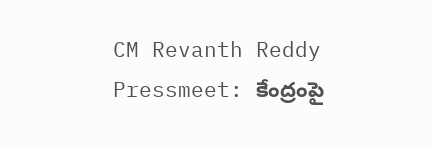CM Revanth Reddy Pressmeet: కేంద్రంపై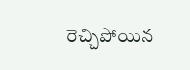రెచ్చిపోయిన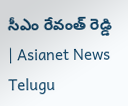సీఎం రేవంత్ రెడ్డి | Asianet News Telugu